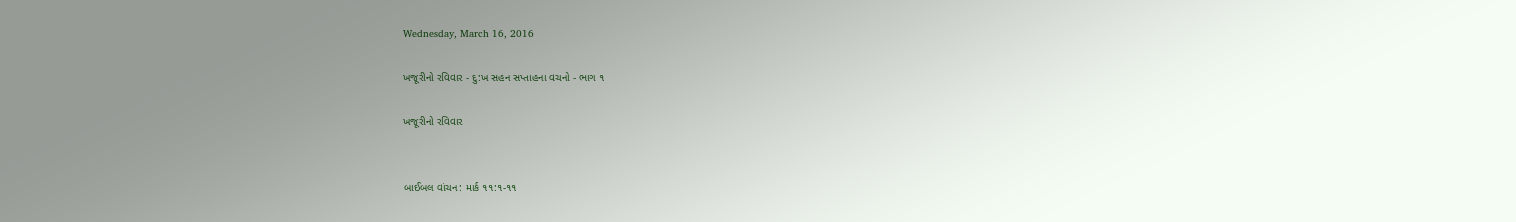Wednesday, March 16, 2016

ખજૂરીનો રવિવાર - દુ:ખ સહન સપ્તાહના વચનો - ભાગ ૧

ખજૂરીનો રવિવાર


બાઈબલ વાંચન: માર્ક ૧૧:૧-૧૧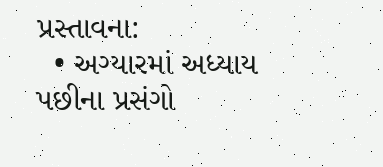પ્રસ્તાવના:
  • અગ્યારમાં અધ્યાય પછીના પ્રસંગો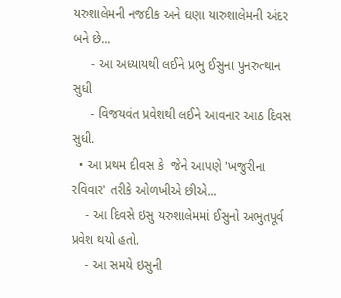યરુશાલેમની નજદીક અને ઘણા યારુશાલેમની અંદર બને છે...
     - આ અધ્યાયથી લઈને પ્રભુ ઈસુના પુનરુત્થાન સુધી
     - વિજયવંત પ્રવેશથી લઈને આવનાર આઠ દિવસ સુધી.
  • આ પ્રથમ દીવસ કે  જેને આપણે 'ખજુરીના રવિવાર' તરીકે ઓળખીએ છીએ...
    - આ દિવસે ઇસુ યરુશાલેમમાં ઈસુનો અભુતપૂર્વ પ્રવેશ થયો હતો.
    - આ સમયે ઇસુની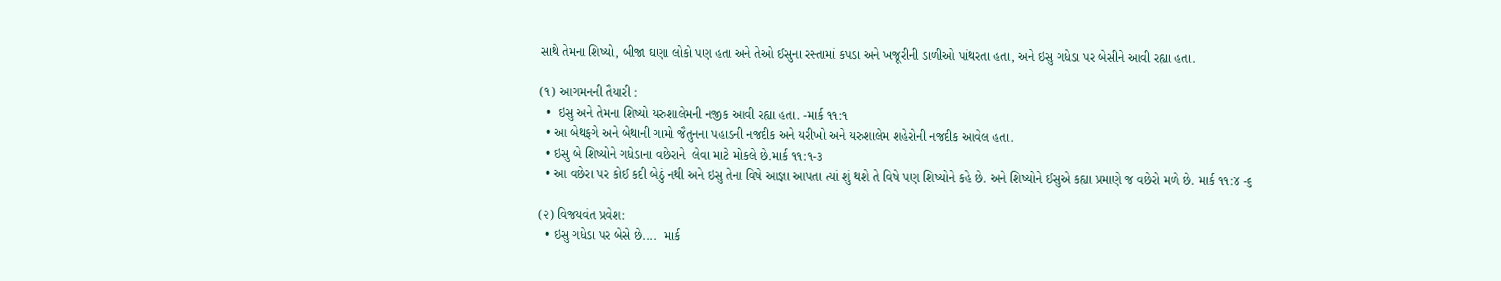સાથે તેમના શિષ્યો, બીજા ઘણા લોકો પણ હતા અને તેઓ ઈસુના રસ્તામાં કપડા અને ખજૂરીની ડાળીઓ પાંથરતા હતા, અને ઇસુ ગધેડા પર બેસીને આવી રહ્યા હતા.

(૧) આગમનની તૈયારી :
  •  ઇસુ અને તેમના શિષ્યો યરુશાલેમની નજીક આવી રહ્યા હતા. -માર્ક ૧૧:૧
  • આ બેથફગે અને બેથાની ગામો જૈતુનના પહાડની નજદીક અને યરીખો અને યરુશાલેમ શહેરોની નજદીક આવેલ હતા.
  • ઇસુ બે શિષ્યોને ગધેડાના વછેરાને  લેવા માટે મોકલે છે.માર્ક ૧૧:૧-૩
  • આ વછેરા પર કોઈ કદી બેઠું નથી અને ઇસુ તેના વિષે આજ્ઞા આપતા ત્યાં શું થશે તે વિષે પણ શિષ્યોને કહે છે. અને શિષ્યોને ઈસુએ કહ્યા પ્રમાણે જ વછેરો મળે છે. માર્ક ૧૧:૪ -૬

(૨) વિજયવંત પ્રવેશ:
  • ઇસુ ગધેડા પર બેસે છે....  માર્ક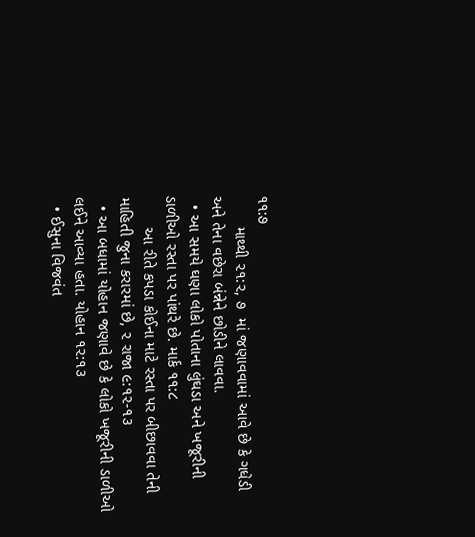૧૧:૭
       માથ્થી ૨૧:૨, ૭  માં જણાવવામાં આવે છે કે ગધેડી અને તેના વછેરા બંન્નેને છોડીને લાવવા.
  • આ સમયે ઘણા લોકો પોતાના લુંઘડા અને ખજૂરીની ડાળીઓ રસ્તા પર પાંથરે છે. માર્ક ૧૧:૮
       આ રીતે કપડા કોઈના માટે રસ્તા પર બીછાવવા તેની માહિતી જુના કરારમાં છે, ૨ રાજા ૯:૧૨-૧૩
  • આ બધામાં યોહાન જણાવે છે કે લોકો ખજૂરીની ડાળીઓ લઈને આવ્યા હતા. યોહાન ૧૨:૧૩
  • ઈસુના વિજવંત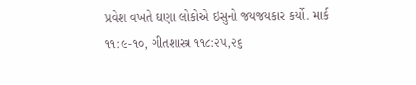પ્રવેશ વખતે ઘણા લોકોએ ઇસુનો જયજયકાર કર્યો. માર્ક ૧૧:૯-૧૦, ગીતશાસ્ત્ર ૧૧૮:૨૫,૨૬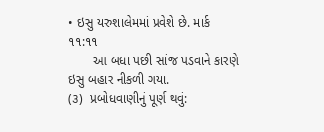• ઇસુ યરુશાલેમમાં પ્રવેશે છે. માર્ક ૧૧:૧૧
       આ બધા પછી સાંજ પડવાને કારણે ઇસુ બહાર નીકળી ગયા.
(૩)  પ્રબોધવાણીનું પૂર્ણ થવું: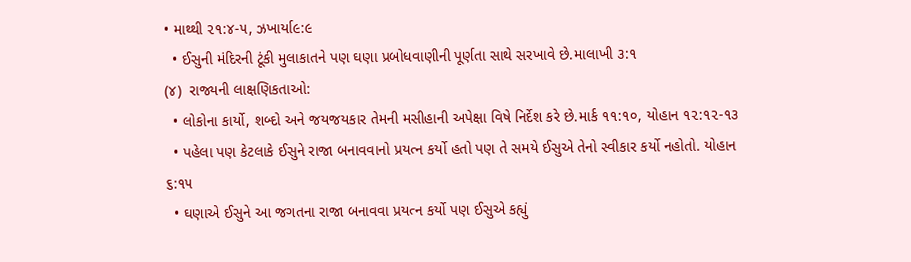• માથ્થી ૨૧:૪-૫, ઝખાર્યા૯:૯
  • ઈસુની મંદિરની ટૂંકી મુલાકાતને પણ ઘણા પ્રબોધવાણીની પૂર્ણતા સાથે સરખાવે છે.માલાખી ૩:૧
(૪)  રાજ્યની લાક્ષણિકતાઓ:
  • લોકોના કાર્યો, શબ્દો અને જયજયકાર તેમની મસીહાની અપેક્ષા વિષે નિર્દેશ કરે છે.માર્ક ૧૧:૧૦, યોહાન ૧૨:૧૨-૧૩
  • પહેલા પણ કેટલાકે ઈસુને રાજા બનાવવાનો પ્રયત્ન કર્યો હતો પણ તે સમયે ઈસુએ તેનો સ્વીકાર કર્યો નહોતો. યોહાન ૬:૧૫
  • ઘણાએ ઈસુને આ જગતના રાજા બનાવવા પ્રયત્ન કર્યો પણ ઈસુએ કહ્યું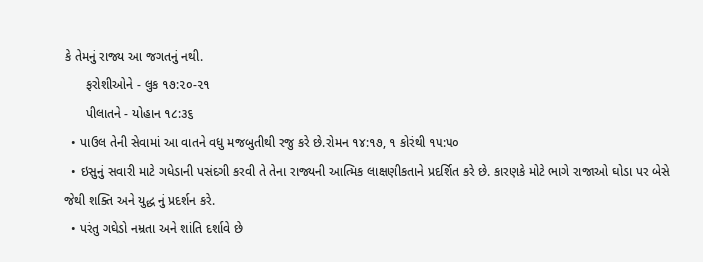કે તેમનું રાજ્ય આ જગતનું નથી.
      ફરોશીઓને - લુક ૧૭:૨૦-૨૧
      પીલાતને - યોહાન ૧૮:૩૬
  • પાઉલ તેની સેવામાં આ વાતને વધુ મજબુતીથી રજુ કરે છે.રોમન ૧૪:૧૭, ૧ કોરંથી ૧૫:૫૦
  • ઇસુનું સવારી માટે ગધેડાની પસંદગી કરવી તે તેના રાજ્યની આત્મિક લાક્ષણીકતાને પ્રદર્શિત કરે છે. કારણકે મોટે ભાગે રાજાઓ ઘોડા પર બેસે જેથી શક્તિ અને યુદ્ધ નું પ્રદર્શન કરે.
  • પરંતુ ગઘેડો નમ્રતા અને શાંતિ દર્શાવે છે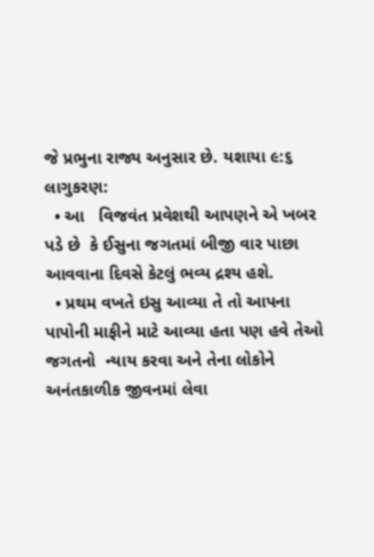જે પ્રભુના રાજ્ય અનુસાર છે. યશાયા ૯:૬
લાગુકરણ:
  • આ   વિજવંત પ્રવેશથી આપણને એ ખબર પડે છે  કે ઈસુના જગતમાં બીજી વાર પાછા આવવાના દિવસે કેટલું ભવ્ય દ્રશ્ય હશે.
  • પ્રથમ વખતે ઇસુ આવ્યા તે તો આપના પાપોની માફીને માટે આવ્યા હતા પણ હવે તેઓ જગતનો  ન્યાય કરવા અને તેના લોકોને અનંતકાળીક જીવનમાં લેવા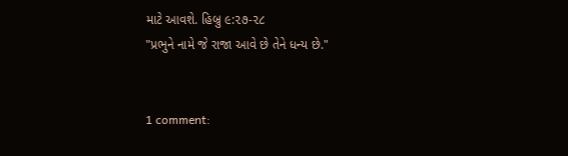માટે આવશે. હિબ્રુ ૯:૨૭-૨૮
"પ્રભુને નામે જે રાજા આવે છે તેને ધન્ય છે."


1 comment: